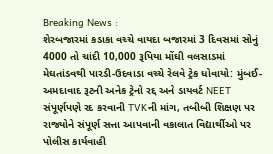Breaking News :
શેરબજારમાં કડાકા વચ્ચે વાયદા બજારમાં 3 દિવસમાં સોનું 4000 તો ચાંદી 10,000 રૂપિયા મોંઘી વલસાડમાં મેઘતાંડવથી પારડી-ઉદવાડા વચ્ચે રેલવે ટ્રેક ધોવાયો: મુંબઈ-અમદાવાદ રૂટની અનેક ટ્રેનો રદ્દ અને ડાયવર્ટ NEET સંપૂર્ણપણે રદ કરવાની TVKની માંગ, તબીબી શિક્ષણ પર રાજ્યોને સંપૂર્ણ સત્તા આપવાની વકાલાત વિદ્યાર્થીઓ પર પોલીસ કાર્યવાહી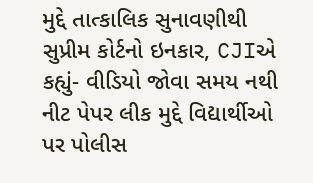મુદ્દે તાત્કાલિક સુનાવણીથી સુપ્રીમ કોર્ટનો ઇનકાર, CJIએ કહ્યું- વીડિયો જોવા સમય નથી નીટ પેપર લીક મુદ્દે વિદ્યાર્થીઓ પર પોલીસ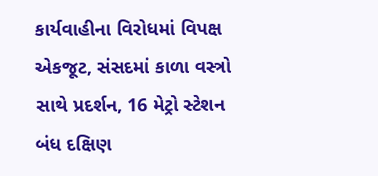કાર્યવાહીના વિરોધમાં વિપક્ષ એકજૂટ, સંસદમાં કાળા વસ્ત્રો સાથે પ્રદર્શન, 16 મેટ્રો સ્ટેશન બંધ દક્ષિણ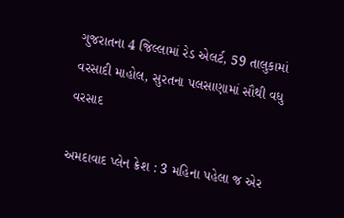ગુજરાતના 4 જિલ્લામાં રેડ એલર્ટ, 59 તાલુકામાં વરસાદી માહોલ, સુરતના પલસાણામાં સૌથી વધુ વરસાદ

અમદાવાદ પ્લેન ક્રેશ : 3 મહિના પહેલા જ એર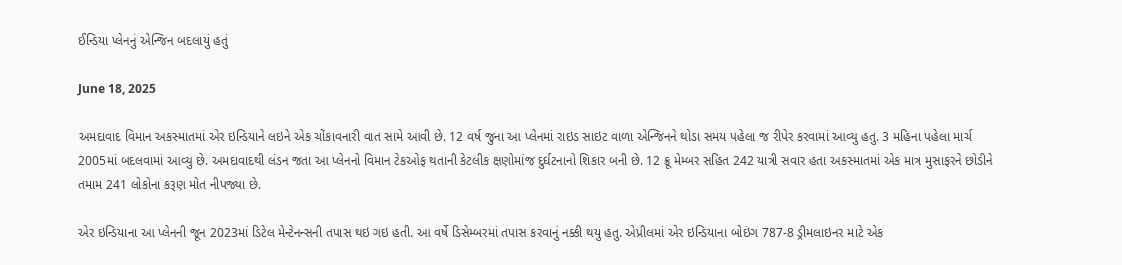ઈન્ડિયા પ્લેનનું એન્જિન બદલાયું હતું

June 18, 2025

અમદાવાદ વિમાન અકસ્માતમાં એર ઇન્ડિયાને લઇને એક ચોંકાવનારી વાત સામે આવી છે. 12 વર્ષ જુના આ પ્લેનમાં રાઇડ સાઇટ વાળા એન્જિનને થોડા સમય પહેલા જ રીપેર કરવામાં આવ્યુ હતુ. 3 મહિના પહેલા માર્ચ 2005માં બદલવામાં આવ્યુ છે. અમદાવાદથી લંડન જતા આ પ્લેનનો વિમાન ટેકઓફ થતાની કેટલીક ક્ષણોમાંજ દુર્ઘટનાનો શિકાર બની છે. 12 ક્રૂ મેમ્બર સહિત 242 યાત્રી સવાર હતા અકસ્માતમાં એક માત્ર મુસાફરને છોડીને તમામ 241 લોકોના કરૂણ મોત નીપજ્યા છે.

એર ઇન્ડિયાના આ પ્લેનની જૂન 2023માં ડિટેલ મેન્ટેનન્સની તપાસ થઇ ગઇ હતી. આ વર્ષે ડિસેમ્બરમાં તપાસ કરવાનું નક્કી થયુ હતુ. એપ્રીલમાં એર ઇન્ડિયાના બોઇંગ 787-8 ડ્રીમલાઇનર માટે એક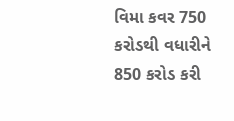વિમા કવર 750 કરોડથી વધારીને 850 કરોડ કરી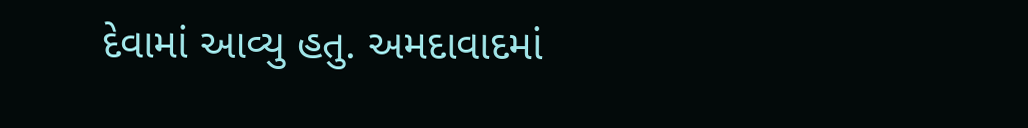દેવામાં આવ્યુ હતુ. અમદાવાદમાં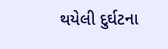થયેલી દુર્ઘટના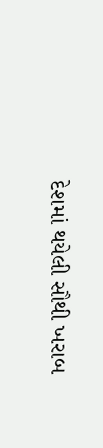દેશમાં થયેલી સૌથી ખરાબ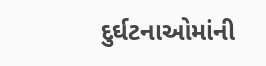દુર્ઘટનાઓમાંની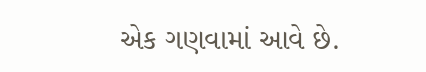એક ગણવામાં આવે છે.